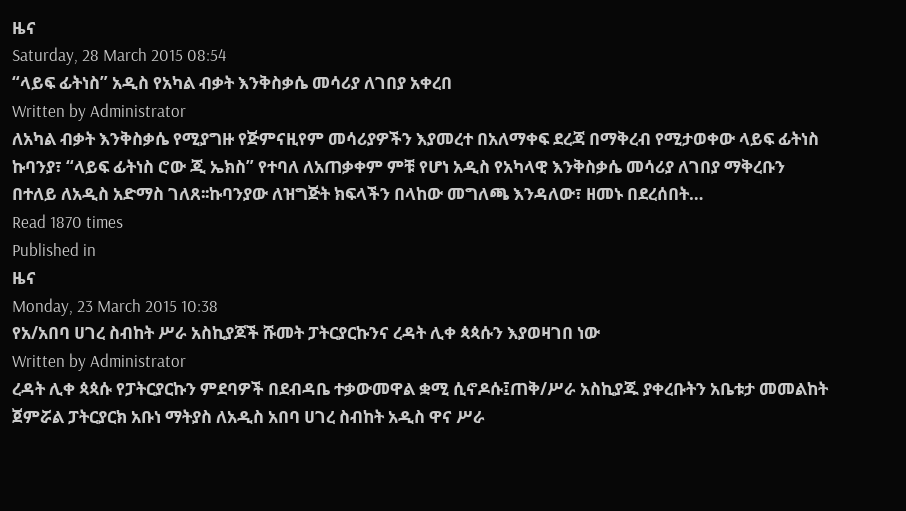ዜና
Saturday, 28 March 2015 08:54
“ላይፍ ፊትነስ” አዲስ የአካል ብቃት እንቅስቃሴ መሳሪያ ለገበያ አቀረበ
Written by Administrator
ለአካል ብቃት እንቅስቃሴ የሚያግዙ የጅምናዚየም መሳሪያዎችን እያመረተ በአለማቀፍ ደረጃ በማቅረብ የሚታወቀው ላይፍ ፊትነስ ኩባንያ፣ “ላይፍ ፊትነስ ሮው ጂ ኤክስ” የተባለ ለአጠቃቀም ምቹ የሆነ አዲስ የአካላዊ እንቅስቃሴ መሳሪያ ለገበያ ማቅረቡን በተለይ ለአዲስ አድማስ ገለጸ፡፡ኩባንያው ለዝግጅት ክፍላችን በላከው መግለጫ እንዳለው፣ ዘመኑ በደረሰበት…
Read 1870 times
Published in
ዜና
Monday, 23 March 2015 10:38
የአ/አበባ ሀገረ ስብከት ሥራ አስኪያጆች ሹመት ፓትርያርኩንና ረዳት ሊቀ ጳጳሱን እያወዛገበ ነው
Written by Administrator
ረዳት ሊቀ ጳጳሱ የፓትርያርኩን ምደባዎች በደብዳቤ ተቃውመዋል ቋሚ ሲኖዶሱ፤ጠቅ/ሥራ አስኪያጁ ያቀረቡትን አቤቱታ መመልከት ጀምሯል ፓትርያርክ አቡነ ማትያስ ለአዲስ አበባ ሀገረ ስብከት አዲስ ዋና ሥራ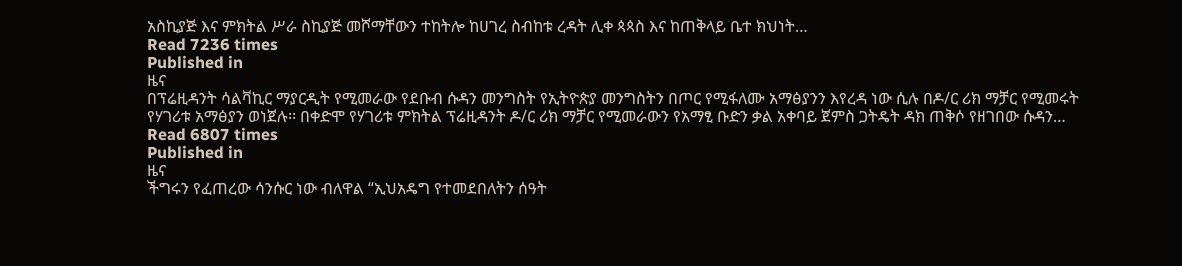አስኪያጅ እና ምክትል ሥራ ስኪያጅ መሾማቸውን ተከትሎ ከሀገረ ስብከቱ ረዳት ሊቀ ጳጳስ እና ከጠቅላይ ቤተ ክህነት…
Read 7236 times
Published in
ዜና
በፕሬዚዳንት ሳልቫኪር ማያርዲት የሚመራው የደቡብ ሱዳን መንግስት የኢትዮጵያ መንግስትን በጦር የሚፋለሙ አማፅያንን እየረዳ ነው ሲሉ በዶ/ር ሪክ ማቻር የሚመሩት የሃገሪቱ አማፅያን ወነጀሉ፡፡ በቀድሞ የሃገሪቱ ምክትል ፕሬዚዳንት ዶ/ር ሪክ ማቻር የሚመራውን የአማፂ ቡድን ቃል አቀባይ ጀምስ ጋትዴት ዳክ ጠቅሶ የዘገበው ሱዳን…
Read 6807 times
Published in
ዜና
ችግሩን የፈጠረው ሳንሱር ነው ብለዋል “ኢህአዴግ የተመደበለትን ሰዓት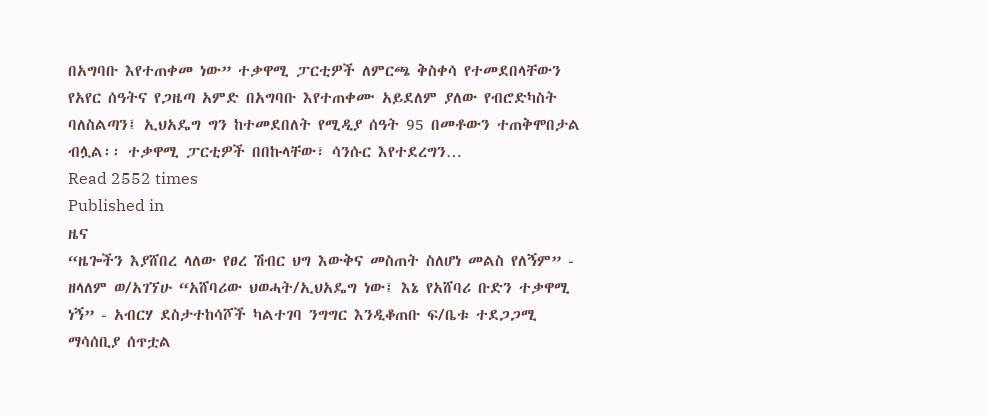በአግባቡ እየተጠቀመ ነው” ተቃዋሚ ፓርቲዎች ለምርጫ ቅስቀሳ የተመደበላቸውን የአየር ሰዓትና የጋዜጣ አምድ በአግባቡ እየተጠቀሙ አይደለም ያለው የብሮድካስት ባለስልጣን፤ ኢህአዴግ ግን ከተመደበለት የሚዲያ ሰዓት 95 በመቶውን ተጠቅሞበታል ብሏል፡፡ ተቃዋሚ ፓርቲዎች በበኩላቸው፣ ሳንሱር እየተደረግን…
Read 2552 times
Published in
ዜና
“ዜጐችን እያሸበረ ላለው የፀረ ሽብር ህግ እውቅና መስጠት ስለሆነ መልስ የለኝም” - ዘላለም ወ/አገኘሁ “አሸባሪው ህወሓት/ኢህአዴግ ነው፤ እኔ የአሸባሪ ቡድን ተቃዋሚ ነኝ” - አብርሃ ደስታተከሳሾች ካልተገባ ንግግር እንዲቆጠቡ ፍ/ቤቱ ተደጋጋሚ ማሳሰቢያ ሰጥቷል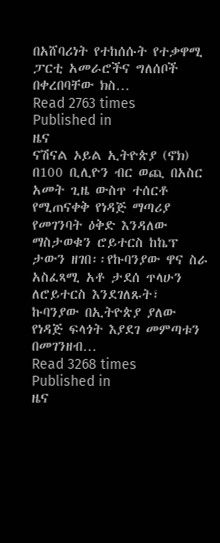በአሸባሪነት የተከሰሱት የተቃዋሚ ፓርቲ አመራሮችና ግለሰቦች በቀረበባቸው ክስ…
Read 2763 times
Published in
ዜና
ናሽናል ኦይል ኢትዮጵያ (ኖክ) በ100 ቢሊዮን ብር ወጪ በአስር አመት ጊዜ ውስጥ ተሰርቶ የሚጠናቀቅ የነዳጅ ማጣሪያ የመገንባት ዕቅድ እንዳለው ማስታወቁን ሮይተርስ ከኬፕ ታውን ዘገበ፡፡የኩባንያው ዋና ስራ አስፈጻሚ አቶ ታደሰ ጥላሁን ለሮይተርስ እንደገለጹት፣ ኩባንያው በኢትዮጵያ ያለው የነዳጅ ፍላጎት እያደገ መምጣቱን በመገንዘብ…
Read 3268 times
Published in
ዜና